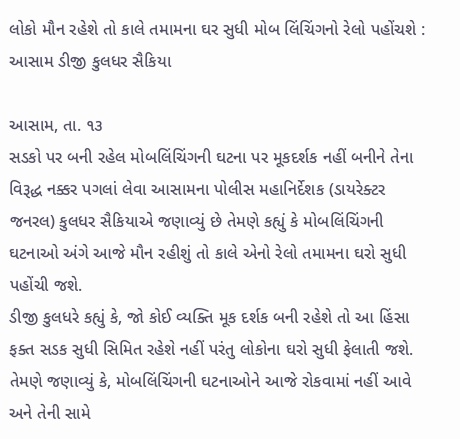લોકો મૌન રહેશે તો કાલે તમામના ઘર સુધી મોબ લિંચિંગનો રેલો પહોંચશે : આસામ ડીજી કુલધર સૈકિયા

આસામ, તા. ૧૩
સડકો પર બની રહેલ મોબલિંચિંગની ઘટના પર મૂકદર્શક નહીં બનીને તેના વિરૂદ્ધ નક્કર પગલાં લેવા આસામના પોલીસ મહાનિર્દેશક (ડાયરેક્ટર જનરલ) કુલધર સૈકિયાએ જણાવ્યું છે તેમણે કહ્યું કે મોબલિંચિંગની ઘટનાઓ અંગે આજે મૌન રહીશું તો કાલે એનો રેલો તમામના ઘરો સુધી પહોંચી જશે.
ડીજી કુલધરે કહ્યું કે, જો કોઈ વ્યક્તિ મૂક દર્શક બની રહેશે તો આ હિંસા ફક્ત સડક સુધી સિમિત રહેશે નહીં પરંતુ લોકોના ઘરો સુધી ફેલાતી જશે. તેમણે જણાવ્યું કે, મોબલિંચિંગની ઘટનાઓને આજે રોકવામાં નહીં આવે અને તેની સામે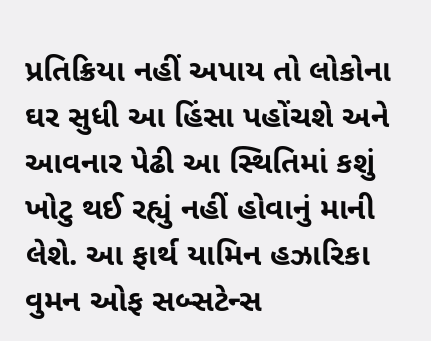પ્રતિક્રિયા નહીં અપાય તો લોકોના ઘર સુધી આ હિંસા પહોંચશે અને આવનાર પેઢી આ સ્થિતિમાં કશું ખોટુ થઈ રહ્યું નહીં હોવાનું માની લેશે. આ ફાર્થ યામિન હઝારિકા વુમન ઓફ સબ્સટેન્સ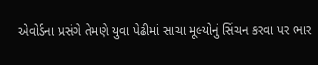એવોર્ડના પ્રસંગે તેમણે યુવા પેઢીમાં સાચા મૂલ્યોનું સિંચન કરવા પર ભાર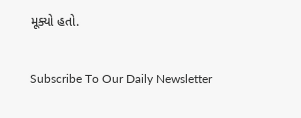મૂક્યો હતો.

Subscribe To Our Daily Newsletter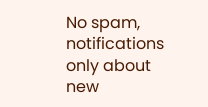No spam, notifications only about new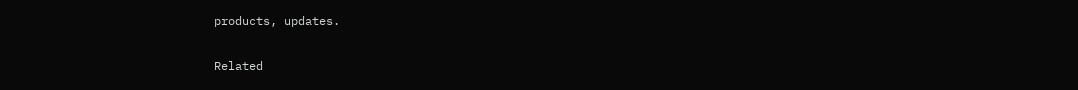products, updates.

Related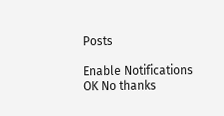Posts

Enable Notifications OK No thanks